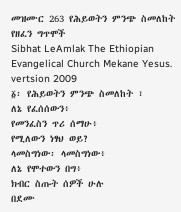መዝሙር 263 የሕይወትን ምንጭ ስመለከት የዘፈን ግጥሞች
Sibhat LeAmlak The Ethiopian Evangelical Church Mekane Yesus. vertsion 2009
፩፡ የሕይወትን ምንጭ ስመለከት ፣
ለኔ የፈሰሰውን፥
የመንፈስን ጥሪ ሰማሁ፥
የሚለውን ነፃህ ወይ?
ላመስግነው፡ ላመስግነው፥
ለኔ የሞተውን በግ፥
ክብር ስጡት ሰዎች ሁሉ
በደሙ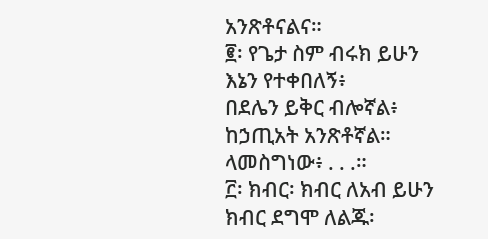አንጽቶናልና።
፪፡ የጌታ ስም ብሩክ ይሁን
እኔን የተቀበለኝ፥
በደሌን ይቅር ብሎኛል፥
ከኃጢአት አንጽቶኛል።
ላመስግነው፥ . . .።
፫፡ ክብር፡ ክብር ለአብ ይሁን
ክብር ደግሞ ለልጁ፡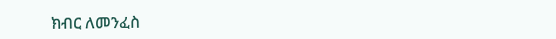ክብር ለመንፈስ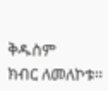ቅዱስም
ክብር ለመለኮቱ።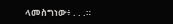ላመስግነው፥ . . .።